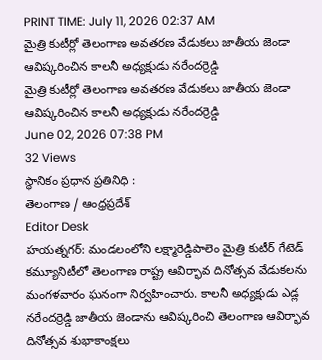PRINT TIME: July 11, 2026 02:37 AM
మైత్రి కుటీర్లో తెలంగాణ అవతరణ వేడుకలు జాతీయ జెండా ఆవిష్కరించిన కాలనీ అధ్యక్షుడు నరేందర్రెడ్డి
మైత్రి కుటీర్లో తెలంగాణ అవతరణ వేడుకలు జాతీయ జెండా ఆవిష్కరించిన కాలనీ అధ్యక్షుడు నరేందర్రెడ్డి
June 02, 2026 07:38 PM
32 Views
స్థానికం ప్రధాన ప్రతినిధి :
తెలంగాణ / ఆంధ్రప్రదేశ్
Editor Desk
హయత్నగర్: మండలంలోని లక్ష్మారెడ్డిపాలెం మైత్రి కుటీర్ గేటెడ్ కమ్యూనిటీలో తెలంగాణ రాష్ట్ర ఆవిర్భావ దినోత్సవ వేడుకలను మంగళవారం ఘనంగా నిర్వహించారు. కాలనీ అధ్యక్షుడు ఎడ్ల నరేందర్రెడ్డి జాతీయ జెండాను ఆవిష్కరించి తెలంగాణ ఆవిర్భావ దినోత్సవ శుభాకాంక్షలు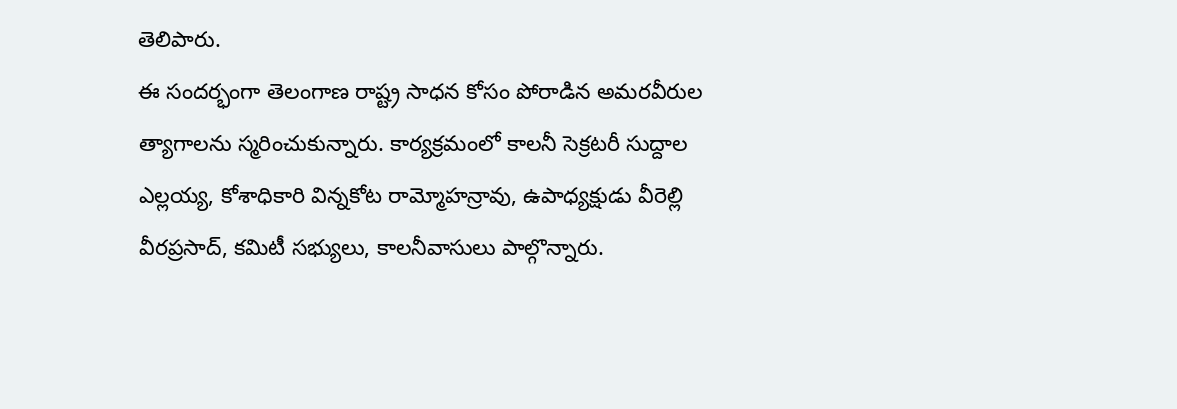తెలిపారు.
ఈ సందర్భంగా తెలంగాణ రాష్ట్ర సాధన కోసం పోరాడిన అమరవీరుల త్యాగాలను స్మరించుకున్నారు. కార్యక్రమంలో కాలనీ సెక్రటరీ సుద్దాల ఎల్లయ్య, కోశాధికారి విన్నకోట రామ్మోహన్రావు, ఉపాధ్యక్షుడు వీరెల్లి వీరప్రసాద్, కమిటీ సభ్యులు, కాలనీవాసులు పాల్గొన్నారు.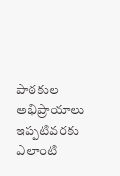పాఠకుల అభిప్రాయాలు
ఇప్పటివరకు ఎలాంటి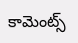కామెంట్స్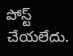పోస్ట్ చేయలేదు.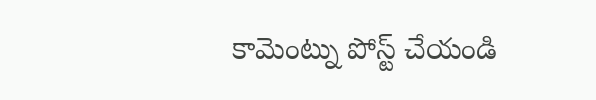కామెంట్ను పోస్ట్ చేయండి